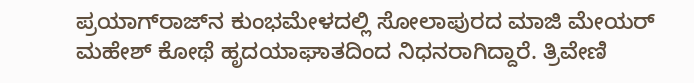ಪ್ರಯಾಗ್‌ರಾಜ್‌ನ ಕುಂಭಮೇಳದಲ್ಲಿ ಸೋಲಾಪುರದ ಮಾಜಿ ಮೇಯರ್‌ ಮಹೇಶ್‌ ಕೋಥೆ ಹೃದಯಾಘಾತದಿಂದ ನಿಧನರಾಗಿದ್ದಾರೆ. ತ್ರಿವೇಣಿ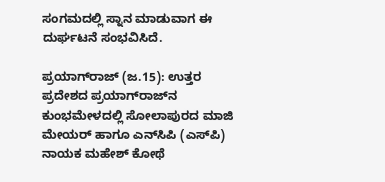ಸಂಗಮದಲ್ಲಿ ಸ್ನಾನ ಮಾಡುವಾಗ ಈ ದುರ್ಘಟನೆ ಸಂಭವಿಸಿದೆ.

ಪ್ರಯಾಗ್‌ರಾಜ್‌ (ಜ.15): ಉತ್ತರ ಪ್ರದೇಶದ ಪ್ರಯಾಗ್‌ರಾಜ್‌ನ ಕುಂಭಮೇಳದಲ್ಲಿ ಸೋಲಾಪುರದ ಮಾಜಿ ಮೇಯರ್‌ ಹಾಗೂ ಎನ್‌ಸಿಪಿ (ಎಸ್‌ಪಿ) ನಾಯಕ ಮಹೇಶ್‌ ಕೋಥೆ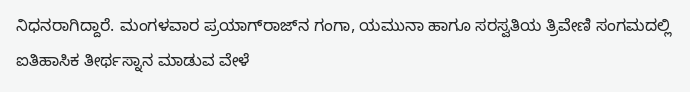ನಿಧನರಾಗಿದ್ದಾರೆ. ಮಂಗಳವಾರ ಪ್ರಯಾಗ್‌ರಾಜ್‌ನ ಗಂಗಾ, ಯಮುನಾ ಹಾಗೂ ಸರಸ್ವತಿಯ ತ್ರಿವೇಣಿ ಸಂಗಮದಲ್ಲಿ ಐತಿಹಾಸಿಕ ತೀರ್ಥಸ್ನಾನ ಮಾಡುವ ವೇಳೆ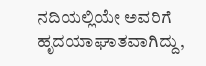ನದಿಯಲ್ಲಿಯೇ ಅವರಿಗೆ ಹೃದಯಾಘಾತವಾಗಿದ್ದು,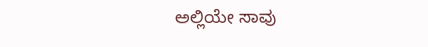ಅಲ್ಲಿಯೇ ಸಾವು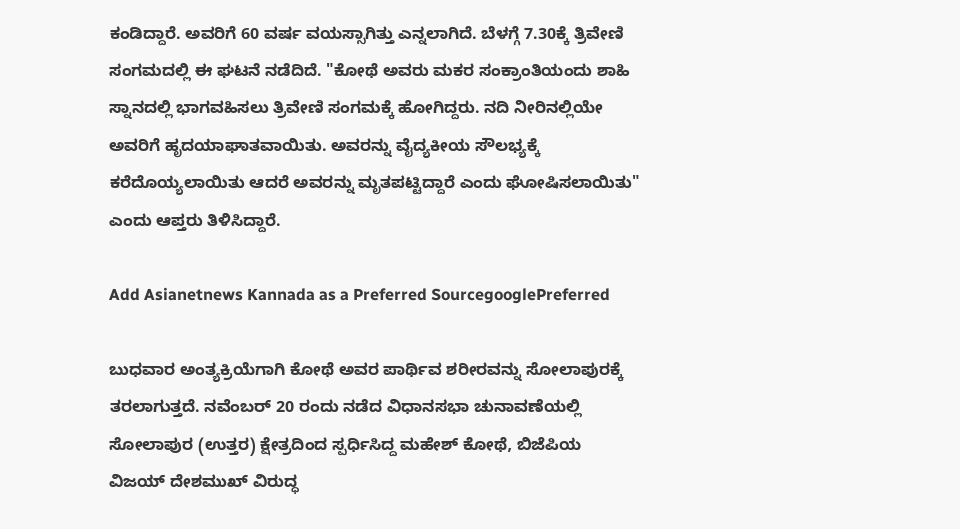ಕಂಡಿದ್ದಾರೆ. ಅವರಿಗೆ 60 ವರ್ಷ ವಯಸ್ಸಾಗಿತ್ತು ಎನ್ನಲಾಗಿದೆ. ಬೆಳಗ್ಗೆ 7.30ಕ್ಕೆ ತ್ರಿವೇಣಿ ಸಂಗಮದಲ್ಲಿ ಈ ಘಟನೆ ನಡೆದಿದೆ. "ಕೋಥೆ ಅವರು ಮಕರ ಸಂಕ್ರಾಂತಿಯಂದು ಶಾಹಿ ಸ್ನಾನದಲ್ಲಿ ಭಾಗವಹಿಸಲು ತ್ರಿವೇಣಿ ಸಂಗಮಕ್ಕೆ ಹೋಗಿದ್ದರು. ನದಿ ನೀರಿನಲ್ಲಿಯೇ ಅವರಿಗೆ ಹೃದಯಾಘಾತವಾಯಿತು. ಅವರನ್ನು ವೈದ್ಯಕೀಯ ಸೌಲಭ್ಯಕ್ಕೆ ಕರೆದೊಯ್ಯಲಾಯಿತು ಆದರೆ ಅವರನ್ನು ಮೃತಪಟ್ಟಿದ್ದಾರೆ ಎಂದು ಘೋಷಿಸಲಾಯಿತು" ಎಂದು ಆಪ್ತರು ತಿಳಿಸಿದ್ದಾರೆ.

Add Asianetnews Kannada as a Preferred SourcegooglePreferred

ಬುಧವಾರ ಅಂತ್ಯಕ್ರಿಯೆಗಾಗಿ ಕೋಥೆ ಅವರ ಪಾರ್ಥಿವ ಶರೀರವನ್ನು ಸೋಲಾಪುರಕ್ಕೆ ತರಲಾಗುತ್ತದೆ. ನವೆಂಬರ್ 20 ರಂದು ನಡೆದ ವಿಧಾನಸಭಾ ಚುನಾವಣೆಯಲ್ಲಿ ಸೋಲಾಪುರ (ಉತ್ತರ) ಕ್ಷೇತ್ರದಿಂದ ಸ್ಪರ್ಧಿಸಿದ್ದ ಮಹೇಶ್ ಕೋಥೆ, ಬಿಜೆಪಿಯ ವಿಜಯ್ ದೇಶಮುಖ್ ವಿರುದ್ಧ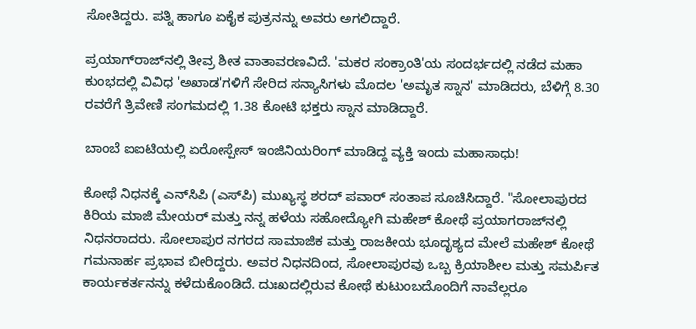ಸೋತಿದ್ದರು. ಪತ್ನಿ ಹಾಗೂ ಏಕೈಕ ಪುತ್ರನನ್ನು ಅವರು ಅಗಲಿದ್ದಾರೆ.

ಪ್ರಯಾಗ್‌ರಾಜ್‌ನಲ್ಲಿ ತೀವ್ರ ಶೀತ ವಾತಾವರಣವಿದೆ. 'ಮಕರ ಸಂಕ್ರಾಂತಿ'ಯ ಸಂದರ್ಭದಲ್ಲಿ ನಡೆದ ಮಹಾ ಕುಂಭದಲ್ಲಿ ವಿವಿಧ 'ಅಖಾಡ'ಗಳಿಗೆ ಸೇರಿದ ಸನ್ಯಾಸಿಗಳು ಮೊದಲ 'ಅಮೃತ ಸ್ನಾನ' ಮಾಡಿದರು, ಬೆಳಿಗ್ಗೆ 8.30 ರವರೆಗೆ ತ್ರಿವೇಣಿ ಸಂಗಮದಲ್ಲಿ 1.38 ಕೋಟಿ ಭಕ್ತರು ಸ್ನಾನ ಮಾಡಿದ್ದಾರೆ.

ಬಾಂಬೆ ಐಐಟಿಯಲ್ಲಿ ಏರೋಸ್ಪೇಸ್‌ ಇಂಜಿನಿಯರಿಂಗ್‌ ಮಾಡಿದ್ದ ವ್ಯಕ್ತಿ ಇಂದು ಮಹಾಸಾಧು!

ಕೋಥೆ ನಿಧನಕ್ಕೆ ಎನ್‌ಸಿಪಿ (ಎಸ್‌ಪಿ) ಮುಖ್ಯಸ್ಥ ಶರದ್ ಪವಾರ್ ಸಂತಾಪ ಸೂಚಿಸಿದ್ದಾರೆ. "ಸೋಲಾಪುರದ ಕಿರಿಯ ಮಾಜಿ ಮೇಯರ್ ಮತ್ತು ನನ್ನ ಹಳೆಯ ಸಹೋದ್ಯೋಗಿ ಮಹೇಶ್ ಕೋಥೆ ಪ್ರಯಾಗರಾಜ್‌ನಲ್ಲಿ ನಿಧನರಾದರು. ಸೋಲಾಪುರ ನಗರದ ಸಾಮಾಜಿಕ ಮತ್ತು ರಾಜಕೀಯ ಭೂದೃಶ್ಯದ ಮೇಲೆ ಮಹೇಶ್ ಕೋಥೆ ಗಮನಾರ್ಹ ಪ್ರಭಾವ ಬೀರಿದ್ದರು. ಅವರ ನಿಧನದಿಂದ, ಸೋಲಾಪುರವು ಒಬ್ಬ ಕ್ರಿಯಾಶೀಲ ಮತ್ತು ಸಮರ್ಪಿತ ಕಾರ್ಯಕರ್ತನನ್ನು ಕಳೆದುಕೊಂಡಿದೆ. ದುಃಖದಲ್ಲಿರುವ ಕೋಥೆ ಕುಟುಂಬದೊಂದಿಗೆ ನಾವೆಲ್ಲರೂ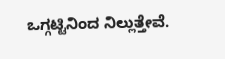ಒಗ್ಗಟ್ಟಿನಿಂದ ನಿಲ್ಲುತ್ತೇವೆ.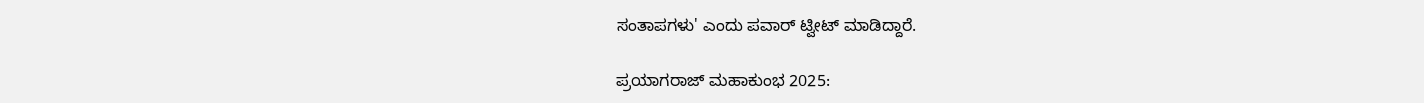ಸಂತಾಪಗಳು' ಎಂದು ಪವಾರ್ ಟ್ವೀಟ್ ಮಾಡಿದ್ದಾರೆ.

ಪ್ರಯಾಗರಾಜ್ ಮಹಾಕುಂಭ 2025: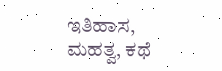ಇತಿಹಾಸ, ಮಹತ್ವ, ಕಥೆ